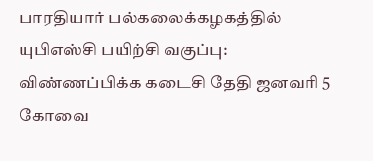பாரதியார் பல்கலைக்கழகத்தில் யுபிஎஸ்சி பயிற்சி வகுப்பு: விண்ணப்பிக்க கடைசி தேதி ஜனவரி 5
கோவை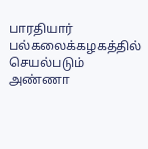பாரதியார் பல்கலைக்கழகத்தில் செயல்படும் அண்ணா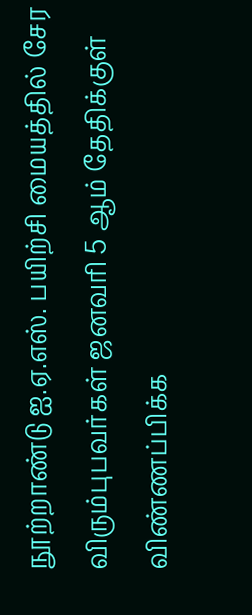நூற்றாண்டு ஐ.ஏ.எஸ். பயிற்சி மையத்தில் சேர விரும்புபவர்கள் ஜனவரி 5 ஆம் தேதிக்குள் விண்ணப்பிக்க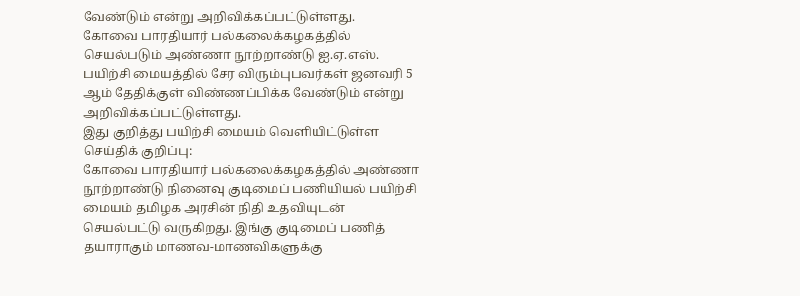வேண்டும் என்று அறிவிக்கப்பட்டுள்ளது.
கோவை பாரதியார் பல்கலைக்கழகத்தில் செயல்படும் அண்ணா நூற்றாண்டு ஐ.ஏ.எஸ். பயிற்சி மையத்தில் சேர விரும்புபவர்கள் ஜனவரி 5 ஆம் தேதிக்குள் விண்ணப்பிக்க வேண்டும் என்று அறிவிக்கப்பட்டுள்ளது.
இது குறித்து பயிற்சி மையம் வெளியிட்டுள்ள செய்திக் குறிப்பு:
கோவை பாரதியார் பல்கலைக்கழகத்தில் அண்ணா நூற்றாண்டு நினைவு குடிமைப் பணியியல் பயிற்சி மையம் தமிழக அரசின் நிதி உதவியுடன் செயல்பட்டு வருகிறது. இங்கு குடிமைப் பணித் தயாராகும் மாணவ-மாணவிகளுக்கு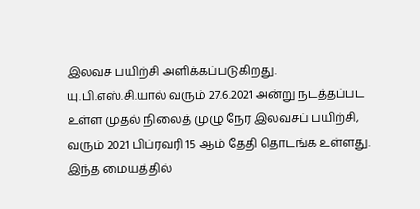இலவச பயிற்சி அளிக்கப்படுகிறது.
யு.பி.எஸ்.சி.யால் வரும் 27.6.2021 அன்று நடத்தப்பட உள்ள முதல் நிலைத் முழு நேர இலவசப் பயிற்சி, வரும் 2021 பிப்ரவரி 15 ஆம் தேதி தொடங்க உள்ளது. இந்த மையத்தில்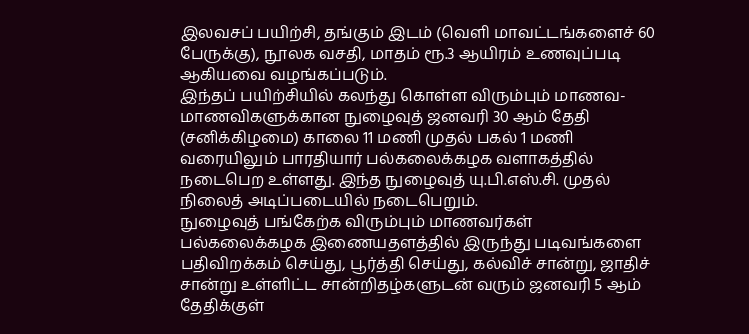இலவசப் பயிற்சி, தங்கும் இடம் (வெளி மாவட்டங்களைச் 60 பேருக்கு), நூலக வசதி, மாதம் ரூ.3 ஆயிரம் உணவுப்படி ஆகியவை வழங்கப்படும்.
இந்தப் பயிற்சியில் கலந்து கொள்ள விரும்பும் மாணவ-மாணவிகளுக்கான நுழைவுத் ஜனவரி 30 ஆம் தேதி (சனிக்கிழமை) காலை 11 மணி முதல் பகல் 1 மணி வரையிலும் பாரதியார் பல்கலைக்கழக வளாகத்தில் நடைபெற உள்ளது. இந்த நுழைவுத் யு.பி.எஸ்.சி. முதல் நிலைத் அடிப்படையில் நடைபெறும்.
நுழைவுத் பங்கேற்க விரும்பும் மாணவர்கள் பல்கலைக்கழக இணையதளத்தில் இருந்து படிவங்களை பதிவிறக்கம் செய்து, பூர்த்தி செய்து, கல்விச் சான்று, ஜாதிச் சான்று உள்ளிட்ட சான்றிதழ்களுடன் வரும் ஜனவரி 5 ஆம் தேதிக்குள்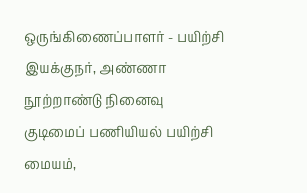ஒருங்கிணைப்பாளர் - பயிற்சி இயக்குநர், அண்ணா நூற்றாண்டு நினைவு குடிமைப் பணியியல் பயிற்சி மையம்,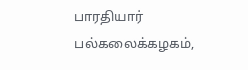பாரதியார் பல்கலைக்கழகம்,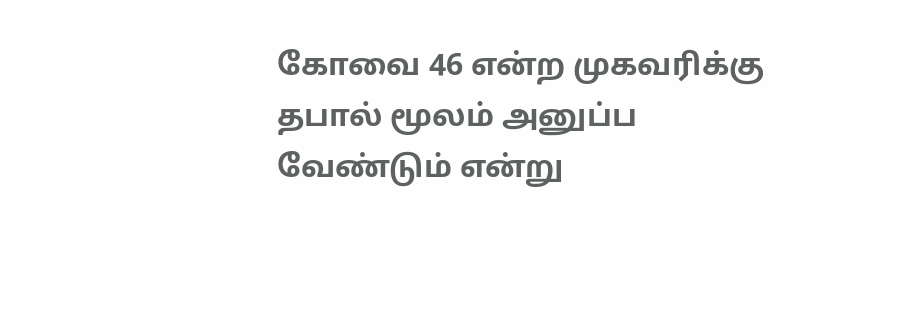கோவை 46 என்ற முகவரிக்கு தபால் மூலம் அனுப்ப வேண்டும் என்று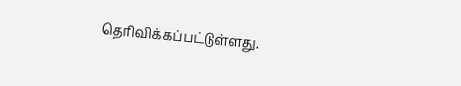தெரிவிக்கப்பட்டுள்ளது.